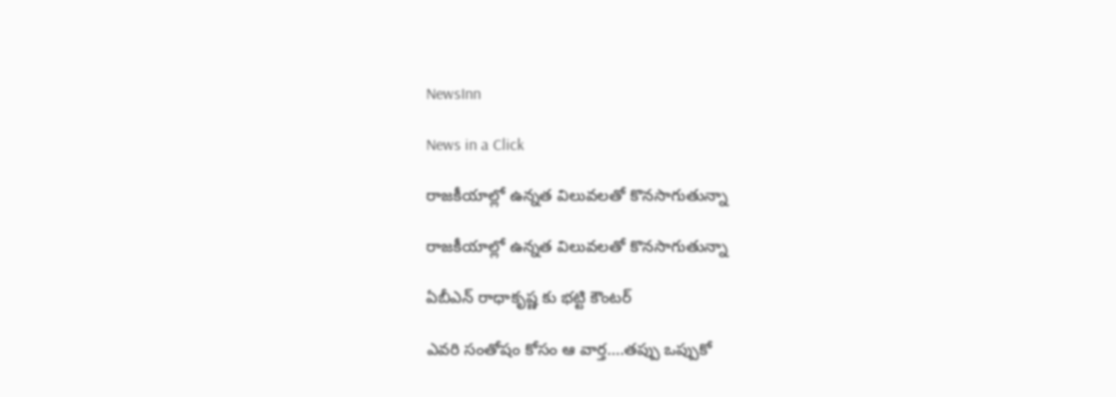NewsInn

News in a Click

రాజ‌కీయాల్లో ఉన్నత విలువ‌ల‌తో కొన‌సాగుతున్నా

రాజ‌కీయాల్లో ఉన్నత విలువ‌ల‌తో కొన‌సాగుతున్నా

ఏబీఎన్ రాధాకృష్ణ కు భ‌ట్టి కౌంట‌ర్

ఎవ‌రి సంతోషం కోసం ఆ వార్త‌….త‌ప్పు ఒప్పుకో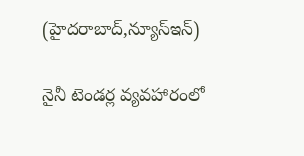(హైద‌రాబాద్,న్యూస్ఇన్‌)

నైనీ టెండ‌ర్ల వ్య‌వ‌హారంలో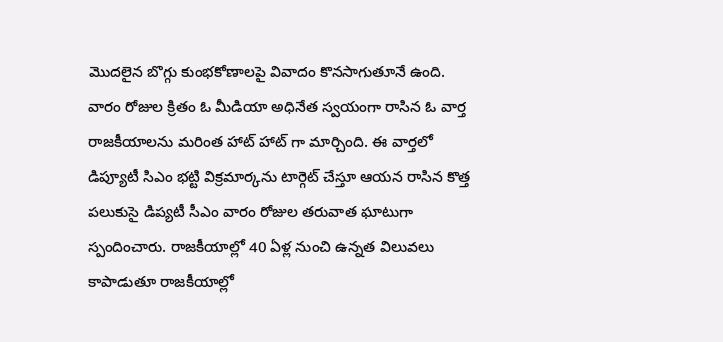మొద‌లైన బొగ్గు కుంభ‌కోణాల‌పై వివాదం కొన‌సాగుతూనే ఉంది. వారం రోజుల క్రితం ఓ మీడియా అధినేత స్వ‌యంగా రాసిన ఓ వార్త రాజ‌కీయాలను మ‌రింత హాట్ హాట్ గా మార్చింది. ఈ వార్త‌లో డిప్యూటీ సిఎం భ‌ట్టి విక్ర‌మార్క‌ను టార్గెట్ చేస్తూ ఆయ‌న రాసిన కొత్త ప‌లుకుసై డిప్య‌టీ సీఎం వారం రోజుల త‌రువాత ఘాటుగా స్పందించారు. రాజ‌కీయాల్లో 40 ఏళ్ల నుంచి ఉన్న‌త విలువ‌లు కాపాడుతూ రాజ‌కీయాల్లో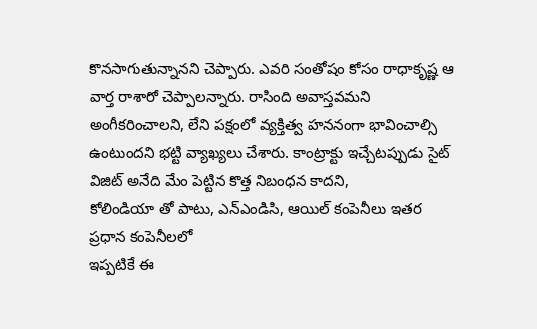కొన‌సాగుతున్నాన‌ని చెప్పారు. ఎవ‌రి సంతోషం కోసం రాధాకృష్ణ ఆ వార్త రాశారో చెప్పాల‌న్నారు. రాసింది అవాస్త‌వ‌మ‌ని అంగీక‌రించాల‌ని, లేని ప‌క్షంలో వ్య‌క్తిత్వ హ‌ననంగా భావించాల్సి ఉంటుంద‌ని భ‌ట్టి వ్యాఖ్య‌లు చేశారు. కాంట్రాక్టు ఇచ్చేటప్పుడు సైట్ విజిట్ అనేది మేం పెట్టిన కొత్త నిబంధన కాదని,
కోలిండియా తో పాటు, ఎన్ఎండిసి, ఆయిల్ కంపెనీలు ఇతర ప్రధాన కంపెనీలలో
ఇప్పటికే ఈ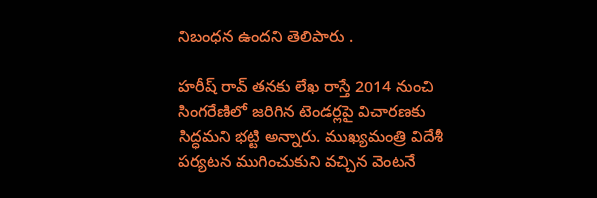నిబంధన ఉందని తెలిపారు .

హ‌రీష్ రావ్ త‌న‌కు లేఖ రాస్తే 2014 నుంచి సింగ‌రేణిలో జ‌రిగిన టెండ‌ర్ల‌పై విచార‌ణ‌కు సిద్ధ‌మ‌ని భ‌ట్టి అన్నారు. ముఖ్య‌మంత్రి విదేశీ ప‌ర్య‌ట‌న ముగించుకుని వ‌చ్చిన వెంట‌నే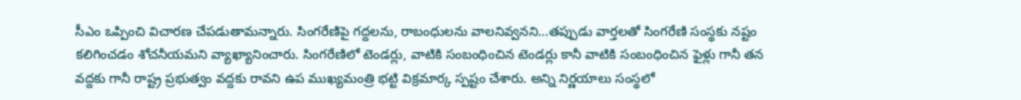సీఎం ఒప్పించి విచార‌ణ చేప‌డుతామ‌న్నారు. సింగ‌రేణిపై గ‌ద్ద‌ల‌ను, రాబంధుల‌ను వాల‌నివ్వ‌న‌ని…త‌ప్పుడు వార్త‌ల‌తో సింగ‌రేణి సంస్థ‌కు న‌ష్టం క‌లిగించ‌డం శోచ‌నీయ‌మ‌ని వ్యాఖ్యానించారు. సింగరేణిలో టెండర్లు, వాటికి సంబంధించిన టెండర్లు కానీ వాటికి సంబంధించిన ఫైళ్లు గానీ తన వద్దకు గానీ రాష్ట్ర ప్రభుత్వం వద్దకు రావని ఉప ముఖ్యమంత్రి భట్టి విక్రమార్క స్పష్టం చేశారు. అన్ని నిర్ణయాలు సంస్థలో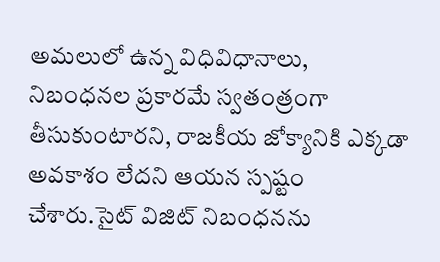అమలులో ఉన్న విధివిధానాలు, నిబంధనల ప్రకారమే స్వతంత్రంగా తీసుకుంటారని, రాజకీయ జోక్యానికి ఎక్కడా అవకాశం లేదని ఆయన స్పష్టం చేశారు.సైట్ విజిట్ నిబంధ‌న‌ను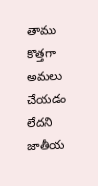తాము కొత్త‌గా అమ‌లు చేయ‌డం లేద‌ని జాతీయ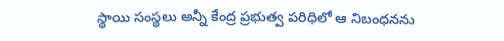స్థాయి సంస్థ‌లు అన్నీ కేంద్ర ప్ర‌భుత్వ ప‌రిధిలో ఆ నిబంధ‌న‌ను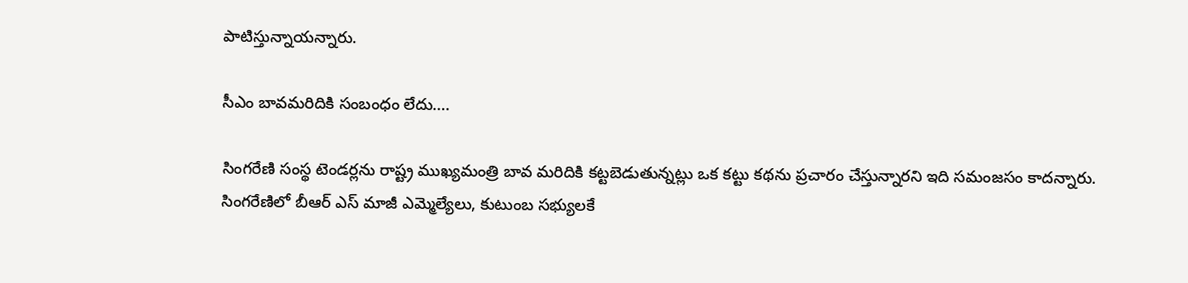పాటిస్తున్నాయ‌న్నారు.

సీఎం బావ‌మ‌రిదికి సంబంధం లేదు….

సింగరేణి సంస్థ టెండర్లను రాష్ట్ర ముఖ్యమంత్రి బావ మరిదికి కట్టబెడుతున్నట్లు ఒక కట్టు కథను ప్రచారం చేస్తున్నార‌ని ఇది స‌మంజ‌సం కాద‌న్నారు. సింగ‌రేణిలో బీఆర్ ఎస్ మాజీ ఎమ్మెల్యేలు, కుటుంబ స‌భ్యుల‌కే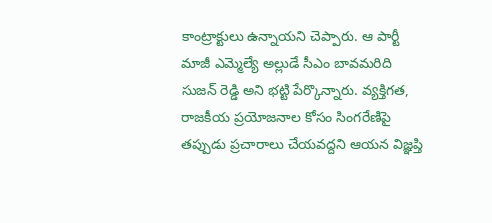కాంట్రాక్టులు ఉన్నాయ‌ని చెప్పారు. ఆ పార్టీ మాజీ ఎమ్మెల్యే అల్లుడే సీఎం బావ‌మ‌రిది సుజ‌న్ రెడ్డి అని భ‌ట్టి పేర్కొన్నారు. వ్యక్తిగత, రాజకీయ ప్రయోజనాల కోసం సింగరేణిపై తప్పుడు ప్రచారాలు చేయవద్దని ఆయన విజ్ఞప్తి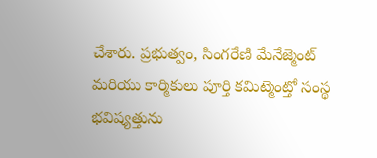చేశారు. ప్రభుత్వం, సింగరేణి మేనేజ్మెంట్ మరియు కార్మికులు పూర్తి కమిట్మెంట్తో సంస్థ భవిష్యత్తును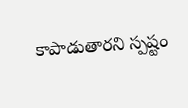కాపాడుతారని స్పష్టం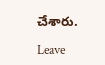చేశారు.

Leave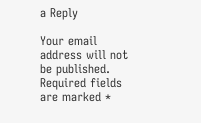a Reply

Your email address will not be published. Required fields are marked *